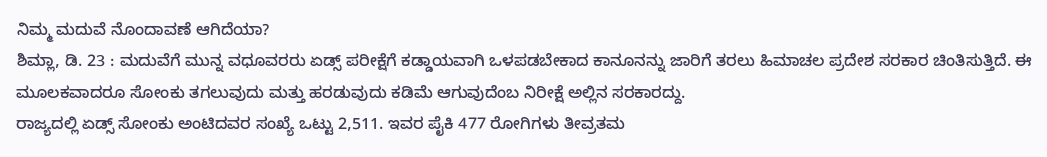ನಿಮ್ಮ ಮದುವೆ ನೊಂದಾವಣೆ ಆಗಿದೆಯಾ?
ಶಿಮ್ಲಾ, ಡಿ. 23 : ಮದುವೆಗೆ ಮುನ್ನ ವಧೂವರರು ಏಡ್ಸ್ ಪರೀಕ್ಷೆಗೆ ಕಡ್ಡಾಯವಾಗಿ ಒಳಪಡಬೇಕಾದ ಕಾನೂನನ್ನು ಜಾರಿಗೆ ತರಲು ಹಿಮಾಚಲ ಪ್ರದೇಶ ಸರಕಾರ ಚಿಂತಿಸುತ್ತಿದೆ. ಈ ಮೂಲಕವಾದರೂ ಸೋಂಕು ತಗಲುವುದು ಮತ್ತು ಹರಡುವುದು ಕಡಿಮೆ ಆಗುವುದೆಂಬ ನಿರೀಕ್ಷೆ ಅಲ್ಲಿನ ಸರಕಾರದ್ದು.
ರಾಜ್ಯದಲ್ಲಿ ಏಡ್ಸ್ ಸೋಂಕು ಅಂಟಿದವರ ಸಂಖ್ಯೆ ಒಟ್ಟು 2,511. ಇವರ ಪೈಕಿ 477 ರೋಗಿಗಳು ತೀವ್ರತಮ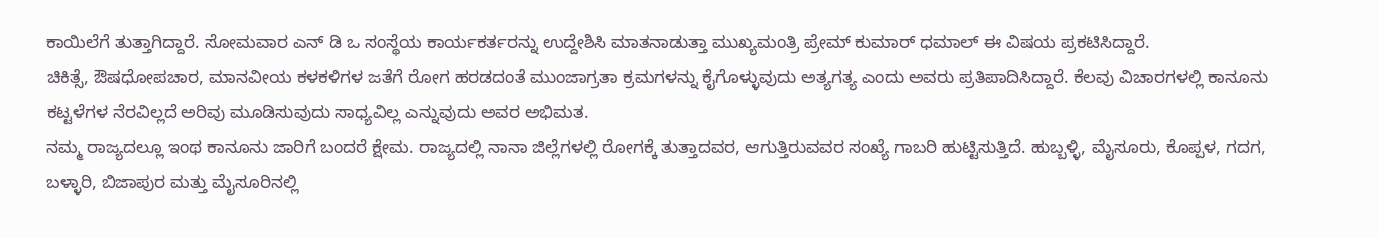ಕಾಯಿಲೆಗೆ ತುತ್ತಾಗಿದ್ದಾರೆ. ಸೋಮವಾರ ಎನ್ ಡಿ ಒ ಸಂಸ್ಥೆಯ ಕಾರ್ಯಕರ್ತರನ್ನು ಉದ್ದೇಶಿಸಿ ಮಾತನಾಡುತ್ತಾ ಮುಖ್ಯಮಂತ್ರಿ ಪ್ರೇಮ್ ಕುಮಾರ್ ಧಮಾಲ್ ಈ ವಿಷಯ ಪ್ರಕಟಿಸಿದ್ದಾರೆ.
ಚಿಕಿತ್ಸೆ, ಔಷಧೋಪಚಾರ, ಮಾನವೀಯ ಕಳಕಳಿಗಳ ಜತೆಗೆ ರೋಗ ಹರಡದಂತೆ ಮುಂಜಾಗ್ರತಾ ಕ್ರಮಗಳನ್ನು ಕೈಗೊಳ್ಳುವುದು ಅತ್ಯಗತ್ಯ ಎಂದು ಅವರು ಪ್ರತಿಪಾದಿಸಿದ್ದಾರೆ. ಕೆಲವು ವಿಚಾರಗಳಲ್ಲಿ ಕಾನೂನು ಕಟ್ಟಳೆಗಳ ನೆರವಿಲ್ಲದೆ ಅರಿವು ಮೂಡಿಸುವುದು ಸಾಧ್ಯವಿಲ್ಲ ಎನ್ನುವುದು ಅವರ ಅಭಿಮತ.
ನಮ್ಮ ರಾಜ್ಯದಲ್ಲೂ ಇಂಥ ಕಾನೂನು ಜಾರಿಗೆ ಬಂದರೆ ಕ್ಷೇಮ. ರಾಜ್ಯದಲ್ಲಿ ನಾನಾ ಜಿಲ್ಲೆಗಳಲ್ಲಿ ರೋಗಕ್ಕೆ ತುತ್ತಾದವರ, ಆಗುತ್ತಿರುವವರ ಸಂಖ್ಯೆ ಗಾಬರಿ ಹುಟ್ಟಿಸುತ್ತಿದೆ. ಹುಬ್ಬಳ್ಳಿ, ಮೈಸೂರು, ಕೊಪ್ಪಳ, ಗದಗ, ಬಳ್ಳಾರಿ, ಬಿಜಾಪುರ ಮತ್ತು ಮೈಸೂರಿನಲ್ಲಿ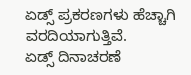ಏಡ್ಸ್ ಪ್ರಕರಣಗಳು ಹೆಚ್ಚಾಗಿ ವರದಿಯಾಗುತ್ತಿವೆ.
ಏಡ್ಸ್ ದಿನಾಚರಣೆ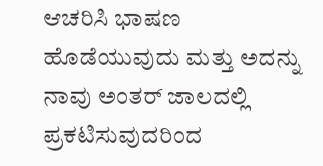ಆಚರಿಸಿ ಭಾಷಣ ಹೊಡೆಯುವುದು ಮತ್ತು ಅದನ್ನು ನಾವು ಅಂತರ್ ಜಾಲದಲ್ಲಿ ಪ್ರಕಟಿಸುವುದರಿಂದ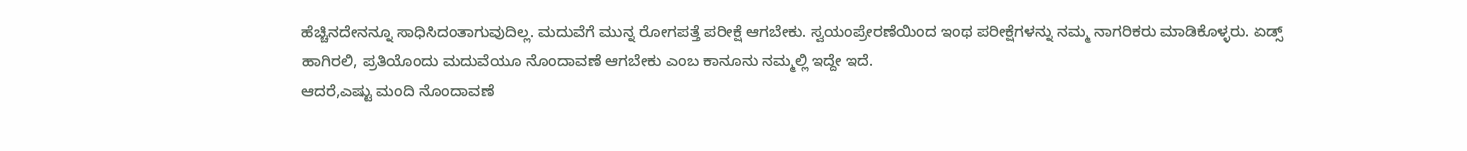ಹೆಚ್ಚಿನದೇನನ್ನೂ ಸಾಧಿಸಿದಂತಾಗುವುದಿಲ್ಲ. ಮದುವೆಗೆ ಮುನ್ನ ರೋಗಪತ್ತೆ ಪರೀಕ್ಷೆ ಆಗಬೇಕು. ಸ್ವಯಂಪ್ರೇರಣೆಯಿಂದ ಇಂಥ ಪರೀಕ್ಷೆಗಳನ್ನು ನಮ್ಮ ನಾಗರಿಕರು ಮಾಡಿಕೊಳ್ಳರು. ಏಡ್ಸ್ ಹಾಗಿರಲಿ, ಪ್ರತಿಯೊಂದು ಮದುವೆಯೂ ನೊಂದಾವಣೆ ಆಗಬೇಕು ಎಂಬ ಕಾನೂನು ನಮ್ಮಲ್ಲಿ ಇದ್ದೇ ಇದೆ.
ಆದರೆ,ಎಷ್ಟು ಮಂದಿ ನೊಂದಾವಣೆ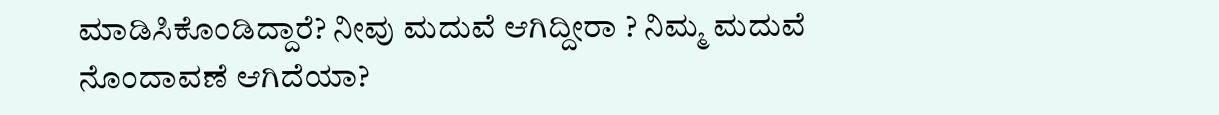ಮಾಡಿಸಿಕೊಂಡಿದ್ದಾರೆ? ನೀವು ಮದುವೆ ಆಗಿದ್ದೀರಾ ? ನಿಮ್ಮ ಮದುವೆ ನೊಂದಾವಣೆ ಆಗಿದೆಯಾ?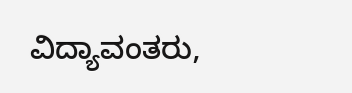ವಿದ್ಯಾವಂತರು,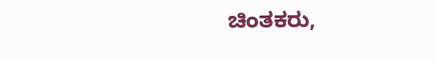ಚಿಂತಕರು,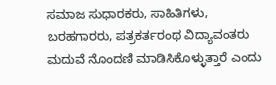ಸಮಾಜ ಸುಧಾರಕರು, ಸಾಹಿತಿಗಳು, ಬರಹಗಾರರು, ಪತ್ರಕರ್ತರಂಥ ವಿದ್ಯಾವಂತರು ಮದುವೆ ನೊಂದಣಿ ಮಾಡಿಸಿಕೊಳ್ಳುತ್ತಾರೆ ಎಂದು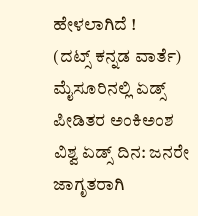ಹೇಳಲಾಗಿದೆ !
(ದಟ್ಸ್ ಕನ್ನಡ ವಾರ್ತೆ)
ಮೈಸೂರಿನಲ್ಲಿ ಏಡ್ಸ್ ಪೀಡಿತರ ಅಂಕಿಅಂಶ
ವಿಶ್ವ ಏಡ್ಸ್ ದಿನ: ಜನರೇ ಜಾಗೃತರಾಗಿ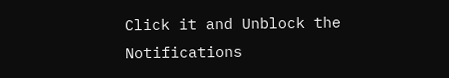Click it and Unblock the Notifications